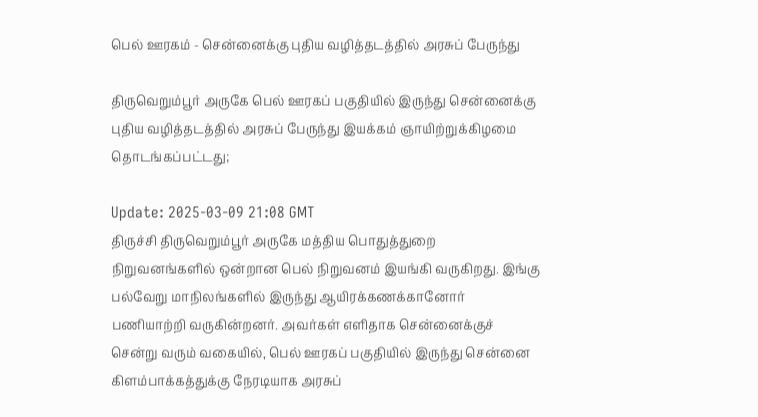பெல் ஊரகம் - சென்னைக்கு புதிய வழித்தடத்தில் அரசுப் பேருந்து

திருவெறும்பூர் அருகே பெல் ஊரகப் பகுதியில் இருந்து சென்னைக்கு புதிய வழித்தடத்தில் அரசுப் பேருந்து இயக்கம் ஞாயிற்றுக்கிழமை தொடங்கப்பட்டது;

Update: 2025-03-09 21:08 GMT
திருச்சி திருவெறும்பூர் அருகே மத்திய பொதுத்துறை நிறுவனங்களில் ஒன்றான பெல் நிறுவனம் இயங்கி வருகிறது. இங்கு பல்வேறு மாநிலங்களில் இருந்து ஆயிரக்கணக்கானோர் பணியாற்றி வருகின்றனர். அவர்கள் எளிதாக சென்னைக்குச் சென்று வரும் வகையில், பெல் ஊரகப் பகுதியில் இருந்து சென்னை கிளம்பாக்கத்துக்கு நேரடியாக அரசுப்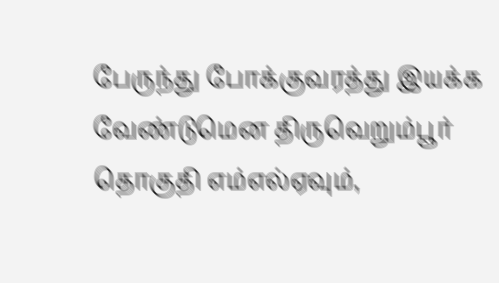பேருந்து போக்குவரத்து இயக்க வேண்டுமென திருவெறும்பூர் தொகுதி எம்எல்ஏவும்,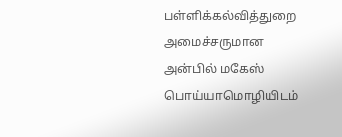பள்ளிக்கல்வித்துறை அமைச்சருமான அன்பில் மகேஸ் பொய்யாமொழியிடம்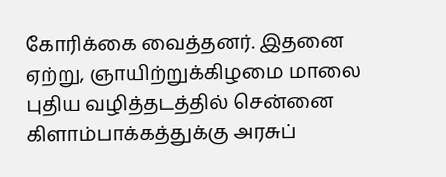கோரிக்கை வைத்தனர். இதனை ஏற்று, ஞாயிற்றுக்கிழமை மாலை புதிய வழித்தடத்தில் சென்னை கிளாம்பாக்கத்துக்கு அரசுப்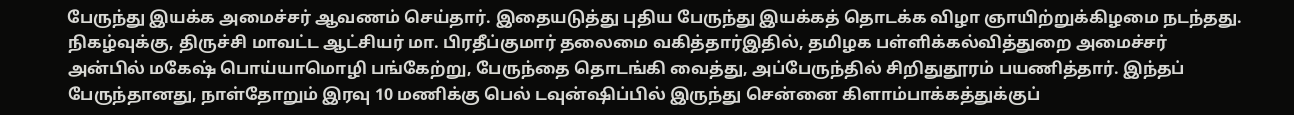பேருந்து இயக்க அமைச்சர் ஆவணம் செய்தார். இதையடுத்து புதிய பேருந்து இயக்கத் தொடக்க விழா ஞாயிற்றுக்கிழமை நடந்தது. நிகழ்வுக்கு, திருச்சி மாவட்ட ஆட்சியர் மா. பிரதீப்குமார் தலைமை வகித்தார்இதில், தமிழக பள்ளிக்கல்வித்துறை அமைச்சர் அன்பில் மகேஷ் பொய்யாமொழி பங்கேற்று, பேருந்தை தொடங்கி வைத்து, அப்பேருந்தில் சிறிதுதூரம் பயணித்தார். இந்தப் பேருந்தானது, நாள்தோறும் இரவு 10 மணிக்கு பெல் டவுன்ஷிப்பில் இருந்து சென்னை கிளாம்பாக்கத்துக்குப்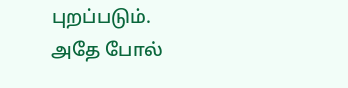புறப்படும். அதே போல்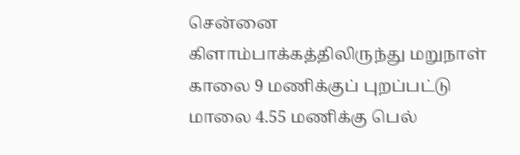சென்னை கிளாம்பாக்கத்திலிருந்து மறுநாள் காலை 9 மணிக்குப் புறப்பட்டு மாலை 4.55 மணிக்கு பெல்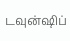டவுன்ஷிப்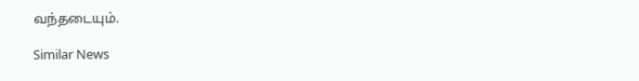வந்தடையும்.

Similar News